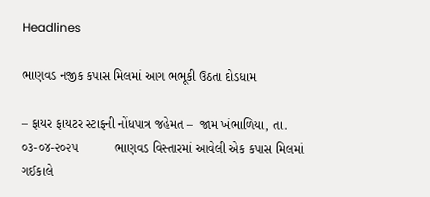Headlines

ભાણવડ નજીક કપાસ મિલમાં આગ ભભૂકી ઉઠતા દોડધામ

– ફાયર ફાયટર સ્ટાફની નોંધપાત્ર જહેમત –  જામ ખંભાળિયા, તા. ૦૩-૦૪-૨૦૨૫          ભાણવડ વિસ્તારમાં આવેલી એક કપાસ મિલમાં ગઈકાલે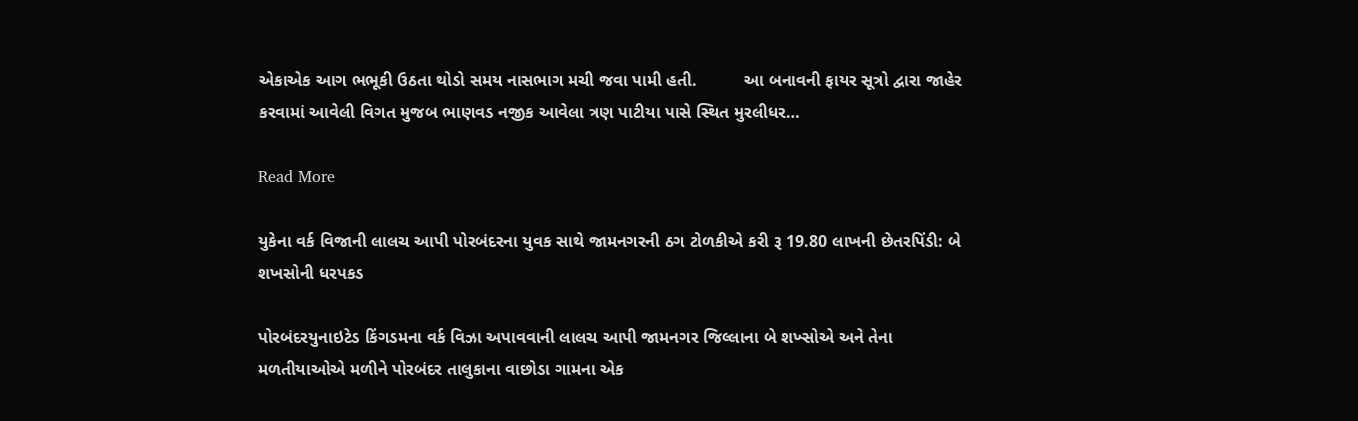એકાએક આગ ભભૂકી ઉઠતા થોડો સમય નાસભાગ મચી જવા પામી હતી.          આ બનાવની ફાયર સૂત્રો દ્વારા જાહેર કરવામાં આવેલી વિગત મુજબ ભાણવડ નજીક આવેલા ત્રણ પાટીયા પાસે સ્થિત મુરલીધર…

Read More

યુકેના વર્ક વિજાની લાલચ આપી પોરબંદરના યુવક સાથે જામનગરની ઠગ ટોળકીએ કરી રૂ 19.80 લાખની છેતરપિંડી: બે શખસોની ધરપકડ

પોરબંદરયુનાઇટેડ કિંગડમના વર્ક વિઝા અપાવવાની લાલચ આપી જામનગર જિલ્લાના બે શખ્સોએ અને તેના મળતીયાઓએ મળીને પોરબંદર તાલુકાના વાછોડા ગામના એક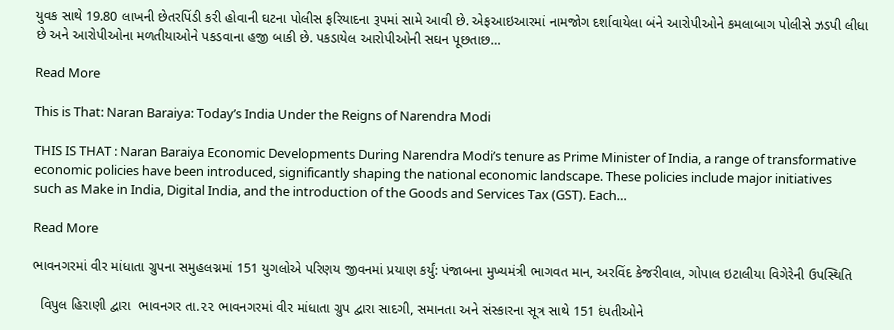યુવક સાથે 19.80 લાખની છેતરપિંડી કરી હોવાની ઘટના પોલીસ ફરિયાદના રૂપમાં સામે આવી છે. એફઆઇઆરમાં નામજોગ દર્શાવાયેલા બંને આરોપીઓને કમલાબાગ પોલીસે ઝડપી લીધા છે અને આરોપીઓના મળતીયાઓને પકડવાના હજી બાકી છે. પકડાયેલ આરોપીઓની સઘન પૂછતાછ…

Read More

This is That: Naran Baraiya: Today’s India Under the Reigns of Narendra Modi

THIS IS THAT : Naran Baraiya Economic Developments During Narendra Modi’s tenure as Prime Minister of India, a range of transformative economic policies have been introduced, significantly shaping the national economic landscape. These policies include major initiatives such as Make in India, Digital India, and the introduction of the Goods and Services Tax (GST). Each…

Read More

ભાવનગરમાં વીર માંધાતા ગ્રુપના સમુહલગ્નમાં 151 યુગલોએ પરિણય જીવનમાં પ્રયાણ કર્યું: પંજાબના મુખ્યમંત્રી ભાગવત માન, અરવિંદ કેજરીવાલ, ગોપાલ ઇટાલીયા વિગેરેની ઉપસ્થિતિ

  વિપુલ હિરાણી દ્વારા  ભાવનગર તા.૨૨ ભાવનગરમાં વીર માંધાતા ગ્રુપ દ્વારા સાદગી, સમાનતા અને સંસ્કારના સૂત્ર સાથે 151 દંપતીઓને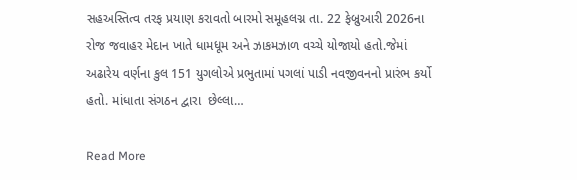સહઅસ્તિત્વ તરફ પ્રયાણ કરાવતો બારમો સમૂહલગ્ન તા. 22 ફેબ્રુઆરી 2026ના રોજ જવાહર મેદાન ખાતે ધામધૂમ અને ઝાકમઝાળ વચ્ચે યોજાયો હતો.જેમાં  અઢારેય વર્ણના કુલ 151 યુગલોએ પ્રભુતામાં પગલાં પાડી નવજીવનનો પ્રારંભ કર્યો હતો. માંધાતા સંગઠન દ્વારા  છેલ્લા…

Read More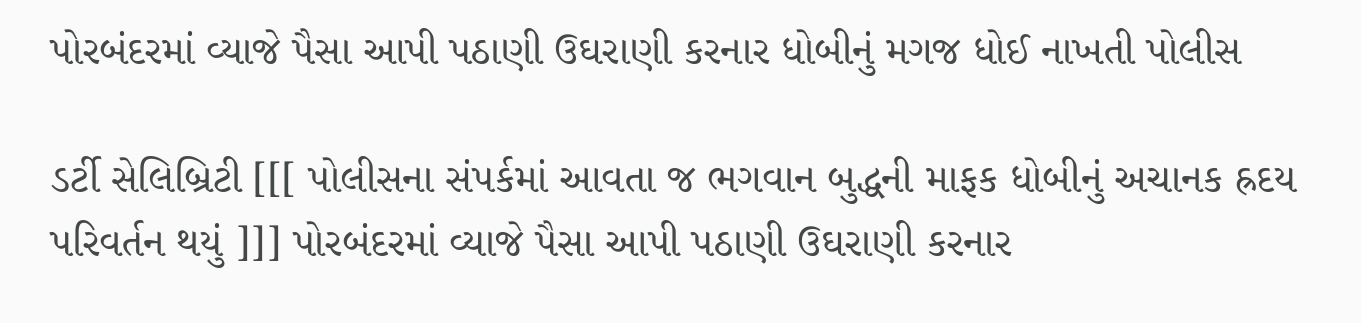પોરબંદરમાં વ્યાજે પૈસા આપી પઠાણી ઉઘરાણી કરનાર ધોબીનું મગજ ધોઈ નાખતી પોલીસ

ડર્ટી સેલિબ્રિટી [[[ પોલીસના સંપર્કમાં આવતા જ ભગવાન બુદ્ધની માફક ધોબીનું અચાનક હ્રદય પરિવર્તન થયું ]]] પોરબંદરમાં વ્યાજે પૈસા આપી પઠાણી ઉઘરાણી કરનાર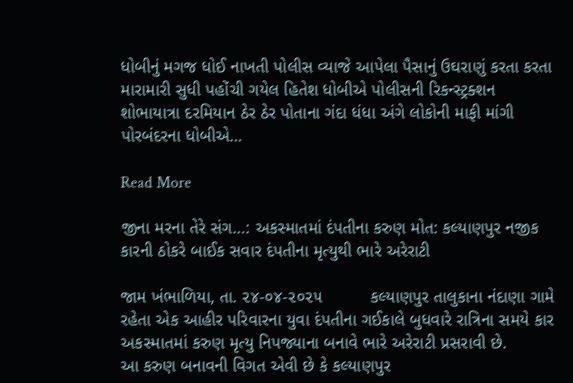ધોબીનું મગજ ધોઈ નાખતી પોલીસ વ્યાજે આપેલા પૈસાનું ઉઘરાણું કરતા કરતા મારામારી સુધી પહોંચી ગયેલ હિતેશ ધોબીએ પોલીસની રિકન્સ્ટ્રક્શન શોભાયાત્રા દરમિયાન ઠેર ઠેર પોતાના ગંદા ધંધા અંગે લોકોની માફી માંગી પોરબંદરના ધોબીએ…

Read More

જીના મરના તેરે સંગ…: અકસ્માતમાં દંપતીના કરુણ મોત: કલ્યાણપુર નજીક કારની ઠોકરે બાઈક સવાર દંપતીના મૃત્યુથી ભારે અરેરાટી

જામ ખંભાળિયા, તા. ૨૪-૦૪-૨૦૨૫          કલ્યાણપુર તાલુકાના નંદાણા ગામે રહેતા એક આહીર પરિવારના યુવા દંપતીના ગઈકાલે બુધવારે રાત્રિના સમયે કાર અકસ્માતમાં કરુણ મૃત્યુ નિપજ્યાના બનાવે ભારે અરેરાટી પ્રસરાવી છે.           આ કરુણ બનાવની વિગત એવી છે કે કલ્યાણપુર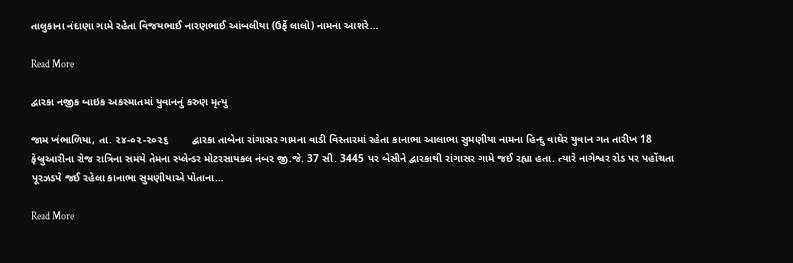તાલુકાના નંદાણા ગામે રહેતા વિજયભાઈ નારણભાઈ આંબલીયા (ઉર્ફે લાલો) નામના આશરે…

Read More

દ્વારકા નજીક બાઇક અકસ્માતમાં યુવાનનું કરુણ મૃત્યુ

જામ ખંભાળિયા, તા. ૨૪-૦૨-૨૦૨૬        દ્વારકા તાબેના રાંગાસર ગામના વાડી વિસ્તારમાં રહેતા કાનાભા આલાભા સુમણીયા નામના હિન્દુ વાઘેર યુવાન ગત તારીખ 18 ફેબ્રુઆરીના રોજ રાત્રિના સમયે તેમના સ્પ્લેન્ડર મોટરસાયકલ નંબર જી.જે. 37 સી. 3445 પર બેસીને દ્વારકાથી રાંગાસર ગામે જઈ રહ્યા હતા. ત્યારે નાગેશ્વર રોડ પર પહોંચતા પૂરઝડપે જઈ રહેલા કાનાભા સુમણીયાએ પોતાના…

Read More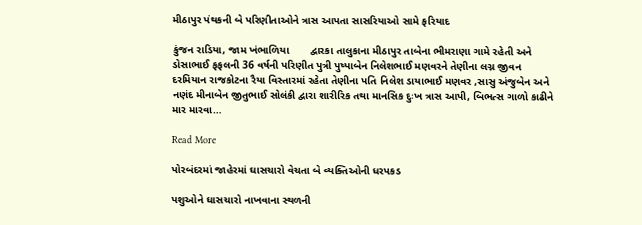મીઠાપુર પંથકની બે પરિણીતાઓને ત્રાસ આપતા સાસરિયાઓ સામે ફરિયાદ

કુંજન રાડિયા, જામ ખંભાળિયા       દ્વારકા તાલુકાના મીઠાપુર તાબેના ભીમરાણા ગામે રહેતી અને ડોસાભાઈ ફફલની 36 વર્ષની પરિણીત પુત્રી પુષ્પાબેન નિલેશભાઈ મણવરને તેણીના લગ્ન જીવન દરમિયાન રાજકોટના રૈયા વિસ્તારમાં રહેતા તેણીના પતિ નિલેશ ડાયાભાઈ મણવર ,સાસુ અંજુબેન અને નણંદ મીનાબેન જીતુભાઈ સોલંકી દ્વારા શારીરિક તથા માનસિક દુઃખ ત્રાસ આપી, બિભત્સ ગાળો કાઢીને માર મારવા…

Read More

પોરબંદરમાં જાહેરમાં ઘાસચારો વેચતા બે વ્યક્તિઓની ધરપકડ

પશુઓને ઘાસચારો નાખવાના સ્થળની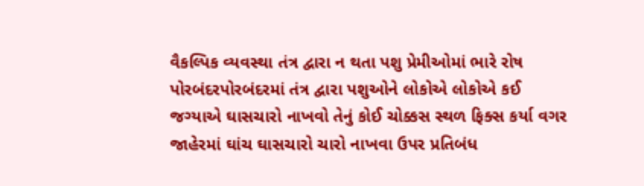વૈકલ્પિક વ્યવસ્થા તંત્ર દ્વારા ન થતા પશુ પ્રેમીઓમાં ભારે રોષ પોરબંદરપોરબંદરમાં તંત્ર દ્વારા પશુઓને લોકોએ લોકોએ કઈ જગ્યાએ ઘાસચારો નાખવો તેનું કોઈ ચોક્કસ સ્થળ ફિક્સ કર્યા વગર જાહેરમાં ઘાંચ ઘાસચારો ચારો નાખવા ઉપર પ્રતિબંધ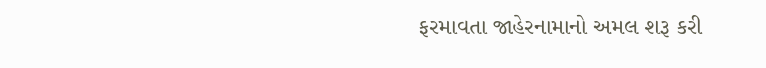ફરમાવતા જાહેરનામાનો અમલ શરૂ કરી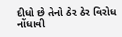દીધો છે તેનો ઠેર ઠેર વિરોધ નોંધાવી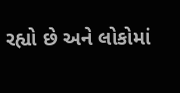રહ્યો છે અને લોકોમાં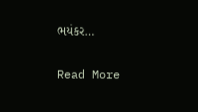ભયંકર…

Read More